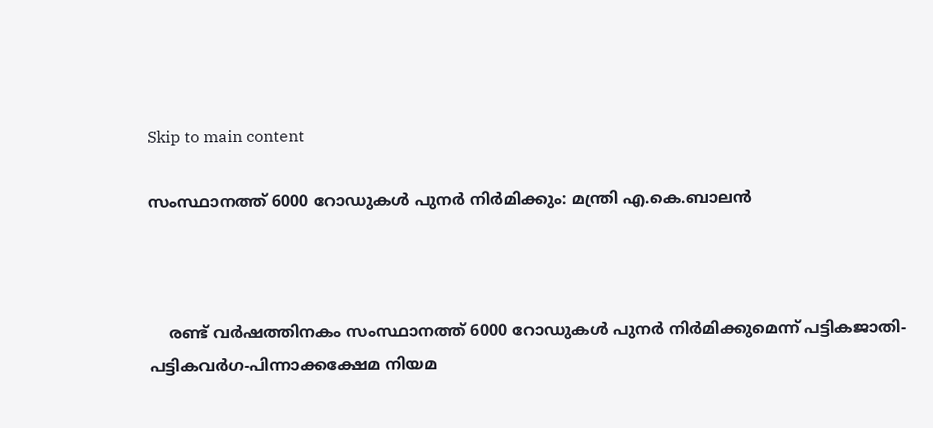Skip to main content

സംസ്ഥാനത്ത് 6000 റോഡുകള്‍ പുനര്‍ നിര്‍മിക്കും: മന്ത്രി എ.കെ.ബാലന്‍



    രണ്ട് വര്‍ഷത്തിനകം സംസ്ഥാനത്ത് 6000 റോഡുകള്‍ പുനര്‍ നിര്‍മിക്കുമെന്ന് പട്ടികജാതി-പട്ടികവര്‍ഗ-പിന്നാക്കക്ഷേമ നിയമ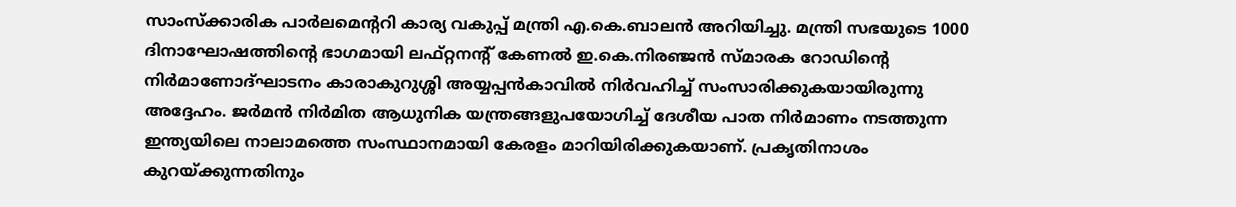സാംസ്‌ക്കാരിക പാര്‍ലമെന്ററി കാര്യ വകുപ്പ് മന്ത്രി എ.കെ.ബാലന്‍ അറിയിച്ചു. മന്ത്രി സഭയുടെ 1000 ദിനാഘോഷത്തിന്റെ ഭാഗമായി ലഫ്റ്റനന്റ് കേണല്‍ ഇ.കെ.നിരഞ്ജന്‍ സ്മാരക റോഡിന്റെ നിര്‍മാണോദ്ഘാടനം കാരാകുറുശ്ശി അയ്യപ്പന്‍കാവില്‍ നിര്‍വഹിച്ച് സംസാരിക്കുകയായിരുന്നു അദ്ദേഹം. ജര്‍മന്‍ നിര്‍മിത ആധുനിക യന്ത്രങ്ങളുപയോഗിച്ച് ദേശീയ പാത നിര്‍മാണം നടത്തുന്ന ഇന്ത്യയിലെ നാലാമത്തെ സംസ്ഥാനമായി കേരളം മാറിയിരിക്കുകയാണ്. പ്രകൃതിനാശം കുറയ്ക്കുന്നതിനും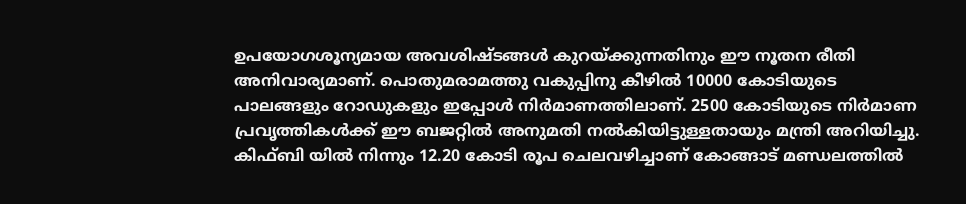ഉപയോഗശൂന്യമായ അവശിഷ്ടങ്ങള്‍ കുറയ്ക്കുന്നതിനും ഈ നൂതന രീതി അനിവാര്യമാണ്. പൊതുമരാമത്തു വകുപ്പിനു കീഴില്‍ 10000 കോടിയുടെ പാലങ്ങളും റോഡുകളും ഇപ്പോള്‍ നിര്‍മാണത്തിലാണ്. 2500 കോടിയുടെ നിര്‍മാണ പ്രവൃത്തികള്‍ക്ക് ഈ ബജറ്റില്‍ അനുമതി നല്‍കിയിട്ടുള്ളതായും മന്ത്രി അറിയിച്ചു. കിഫ്ബി യില്‍ നിന്നും 12.20 കോടി രൂപ ചെലവഴിച്ചാണ് കോങ്ങാട് മണ്ഡലത്തില്‍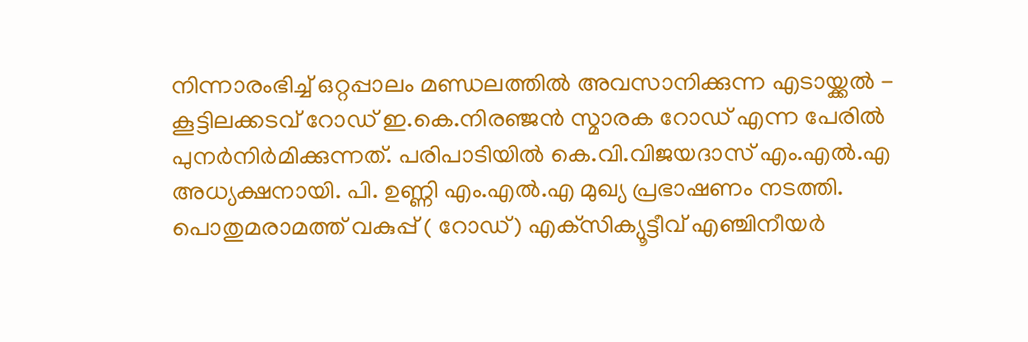നിന്നാരംഭിച്ച് ഒറ്റപ്പാലം മണ്ഡലത്തില്‍ അവസാനിക്കുന്ന എടായ്ക്കല്‍ - കൂട്ടിലക്കടവ് റോഡ് ഇ.കെ.നിരഞ്ജന്‍ സ്മാരക റോഡ് എന്ന പേരില്‍ പുനര്‍നിര്‍മിക്കുന്നത്. പരിപാടിയില്‍ കെ.വി.വിജയദാസ് എം.എല്‍.എ അധ്യക്ഷനായി. പി. ഉണ്ണി എം.എല്‍.എ മുഖ്യ പ്രഭാഷണം നടത്തി. പൊതുമരാമത്ത് വകുപ്പ് ( റോഡ്) എക്‌സിക്യൂട്ടീവ് എഞ്ചിനീയര്‍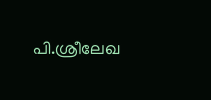പി.ശ്രീലേഖ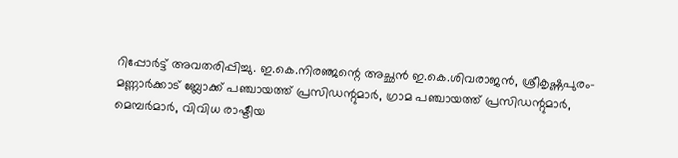റിപ്പോര്‍ട്ട് അവതരിപ്പിച്ചു. ഇ.കെ.നിരഞ്ജന്റെ അച്ഛന്‍ ഇ.കെ.ശിവരാജന്‍, ശ്രീകൃഷ്ണപുരം- മണ്ണാര്‍ക്കാട് ബ്ലോക്ക് പഞ്ചായത്ത് പ്രസിഡന്റുമാര്‍, ഗ്രാമ പഞ്ചായത്ത് പ്രസിഡന്റുമാര്‍, മെമ്പര്‍മാര്‍, വിവിധ രാഷ്ടീയ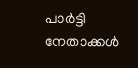പാര്‍ട്ടി നേതാക്കള്‍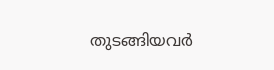തുടങ്ങിയവര്‍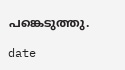പങ്കെടുത്തു.

date